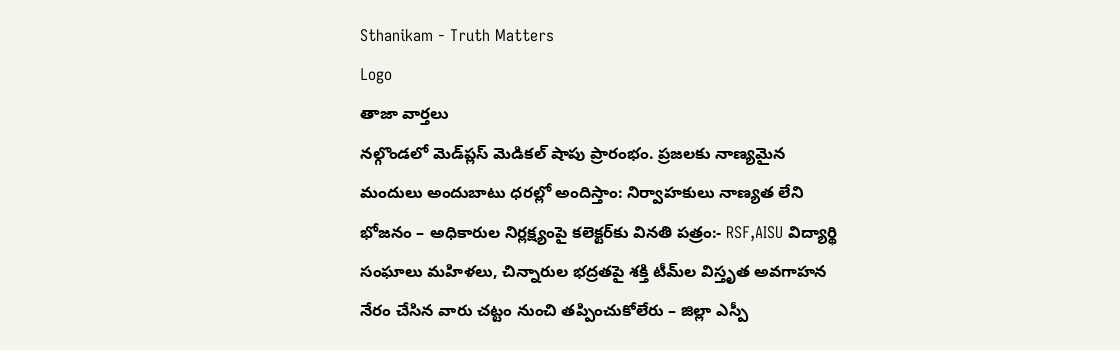Sthanikam - Truth Matters
Logo
తాజా వార్తలు
నల్గొండలో మెడ్‌ప్లస్ మెడికల్ షాపు ప్రారంభం. ప్రజలకు నాణ్యమైన మందులు అందుబాటు ధరల్లో అందిస్తాం: నిర్వాహకులు నాణ్యత లేని భోజనం – అధికారుల నిర్లక్ష్యంపై కలెక్టర్‌కు వినతి పత్రం:- RSF,AISU విద్యార్థి సంఘాలు మహిళలు, చిన్నారుల భద్రతపై శక్తి టీమ్‌ల విస్తృత అవగాహన నేరం చేసిన వారు చట్టం నుంచి తప్పించుకోలేరు – జిల్లా ఎస్పీ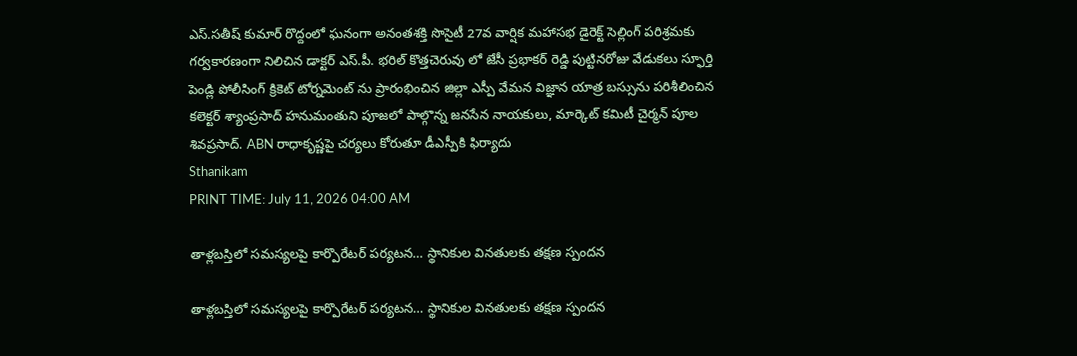ఎస్.సతీష్ కుమార్ రొద్దంలో ఘనంగా అనంతశక్తి సొసైటీ 27వ వార్షిక మహాసభ డైరెక్ట్ సెల్లింగ్ పరిశ్రమకు గర్వకారణంగా నిలిచిన డాక్టర్ ఎస్.పీ. భరిల్ కొత్తచెరువు లో జేసీ ప్రభాకర్ రెడ్డి పుట్టినరోజు వేడుకలు స్ఫూర్తి పెండ్లి పోలీసింగ్ క్రికెట్ టోర్నమెంట్ ను ప్రారంభించిన జిల్లా ఎస్పీ వేమన విజ్ఞాన యాత్ర బస్సును పరిశీలించిన కలెక్టర్ శ్యాంప్రసాద్ హనుమంతుని పూజలో పాల్గొన్న జనసేన నాయకులు, మార్కెట్ కమిటీ చైర్మన్ పూల శివప్రసాద్. ABN రాధాకృష్ణపై చర్యలు కోరుతూ డీఎస్పీకి ఫిర్యాదు
Sthanikam
PRINT TIME: July 11, 2026 04:00 AM

తాళ్లబస్తిలో సమస్యలపై కార్పొరేటర్ పర్యటన… స్థానికుల వినతులకు తక్షణ స్పందన

తాళ్లబస్తిలో సమస్యలపై కార్పొరేటర్ పర్యటన… స్థానికుల వినతులకు తక్షణ స్పందన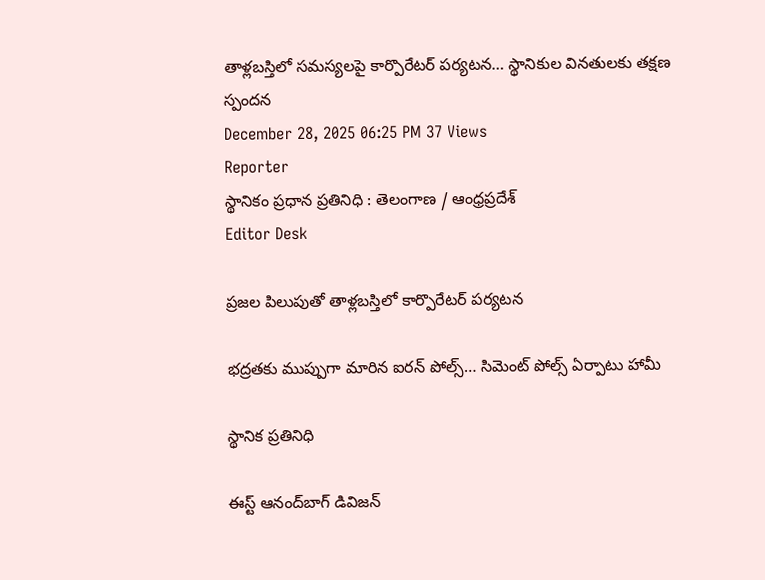తాళ్లబస్తిలో సమస్యలపై కార్పొరేటర్ పర్యటన… స్థానికుల వినతులకు తక్షణ స్పందన
December 28, 2025 06:25 PM 37 Views
Reporter
స్థానికం ప్రధాన ప్రతినిధి : తెలంగాణ / ఆంధ్రప్రదేశ్
Editor Desk

ప్రజల పిలుపుతో తాళ్లబస్తిలో కార్పొరేటర్ పర్యటన

భద్రతకు ముప్పుగా మారిన ఐరన్ పోల్స్… సిమెంట్ పోల్స్ ఏర్పాటు హామీ

స్థానిక ప్రతినిధి

ఈస్ట్ ఆనంద్‌బాగ్ డివిజన్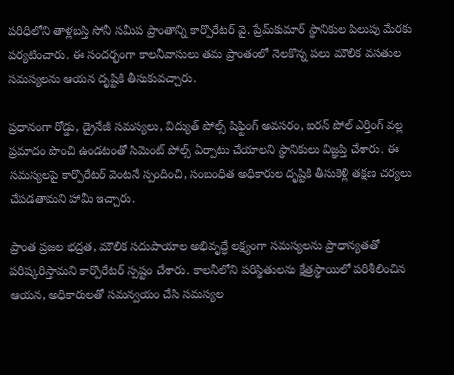పరిధిలోని తాళ్లబస్తి సోనీ సమీప ప్రాంతాన్ని కార్పొరేటర్ వై. ప్రేమ్‌కుమార్ స్థానికుల పిలుపు మేరకు పర్యటించారు. ఈ సందర్భంగా కాలనీవాసులు తమ ప్రాంతంలో నెలకొన్న పలు మౌలిక వసతుల సమస్యలను ఆయన దృష్టికి తీసుకువచ్చారు.

ప్రధానంగా రోడ్డు, డ్రైనేజీ సమస్యలు, విద్యుత్ పోల్స్ షిఫ్టింగ్ అవసరం, ఐరన్ పోల్ ఎర్తింగ్ వల్ల ప్రమాదం పొంచి ఉండటంతో సిమెంట్ పోల్స్ ఏర్పాటు చేయాలని స్థానికులు విజ్ఞప్తి చేశారు. ఈ సమస్యలపై కార్పొరేటర్ వెంటనే స్పందించి, సంబంధిత అధికారుల దృష్టికి తీసుకెళ్లి తక్షణ చర్యలు చేపడతామని హామీ ఇచ్చారు.

ప్రాంత ప్రజల భద్రత, మౌలిక సదుపాయాల అభివృద్ధే లక్ష్యంగా సమస్యలను ప్రాధాన్యతతో పరిష్కరిస్తామని కార్పొరేటర్ స్పష్టం చేశారు. కాలనీలోని పరిస్థితులను క్షేత్రస్థాయిలో పరిశీలించిన ఆయన, అధికారులతో సమన్వయం చేసి సమస్యల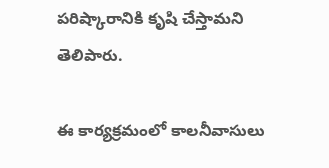పరిష్కారానికి కృషి చేస్తామని తెలిపారు.

ఈ కార్యక్రమంలో కాలనీవాసులు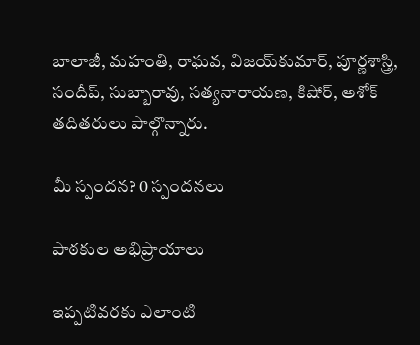బాలాజీ, మహంతి, రాఘవ, విజయ్‌కుమార్, పూర్ణశాస్త్రి, సందీప్, సుబ్బారావు, సత్యనారాయణ, కిషోర్, అశోక్ తదితరులు పాల్గొన్నారు.

మీ స్పందన? 0 స్పందనలు

పాఠకుల అభిప్రాయాలు

ఇప్పటివరకు ఎలాంటి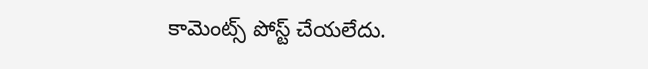కామెంట్స్ పోస్ట్ చేయలేదు.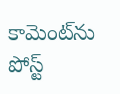కామెంట్‌ను పోస్ట్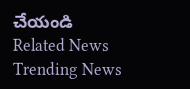చేయండి
Related News
Trending News